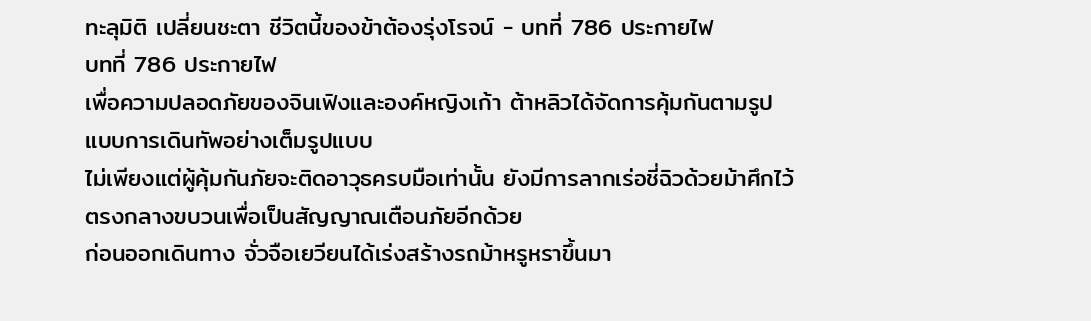ทะลุมิติ เปลี่ยนชะตา ชีวิตนี้ของข้าต้องรุ่งโรจน์ - บทที่ 786 ประกายไฟ
บทที่ 786 ประกายไฟ
เพื่อความปลอดภัยของจินเฟิงและองค์หญิงเก้า ต้าหลิวได้จัดการคุ้มกันตามรูปแบบการเดินทัพอย่างเต็มรูปแบบ
ไม่เพียงแต่ผู้คุ้มกันภัยจะติดอาวุธครบมือเท่านั้น ยังมีการลากเร่อชี่ฉิวด้วยม้าศึกไว้ตรงกลางขบวนเพื่อเป็นสัญญาณเตือนภัยอีกด้วย
ก่อนออกเดินทาง จั่วจือเยวียนได้เร่งสร้างรถม้าหรูหราขึ้นมา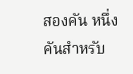สองคัน หนึ่งคันสำหรับ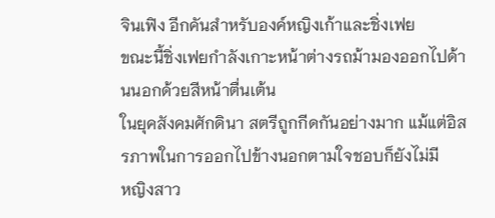จินเฟิง อีกคันสำหรับองค์หญิงเก้าและชิ่งเฟย
ขณะนี้ชิ่งเฟยกำลังเกาะหน้าต่างรถม้ามองออกไปด้านนอกด้วยสีหน้าตื่นเต้น
ในยุคสังคมศักดินา สตรีถูกกีดกันอย่างมาก แม้แต่อิสรภาพในการออกไปข้างนอกตามใจชอบก็ยังไม่มี
หญิงสาว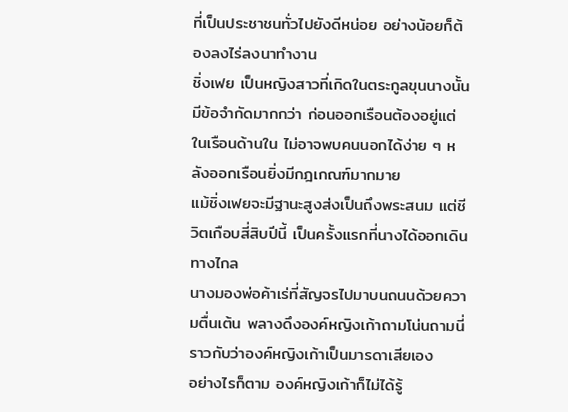ที่เป็นประชาชนทั่วไปยังดีหน่อย อย่างน้อยก็ต้องลงไร่ลงนาทำงาน
ชิ่งเฟย เป็นหญิงสาวที่เกิดในตระกูลขุนนางนั้นมีข้อจำกัดมากกว่า ก่อนออกเรือนต้องอยู่แต่ในเรือนด้านใน ไม่อาจพบคนนอกได้ง่าย ๆ หลังออกเรือนยิ่งมีกฎเกณฑ์มากมาย
แม้ชิ่งเฟยจะมีฐานะสูงส่งเป็นถึงพระสนม แต่ชีวิตเกือบสี่สิบปีนี้ เป็นครั้งแรกที่นางได้ออกเดินทางไกล
นางมองพ่อค้าเร่ที่สัญจรไปมาบนถนนด้วยความตื่นเต้น พลางดึงองค์หญิงเก้าถามโน่นถามนี่
ราวกับว่าองค์หญิงเก้าเป็นมารดาเสียเอง
อย่างไรก็ตาม องค์หญิงเก้าก็ไม่ได้รู้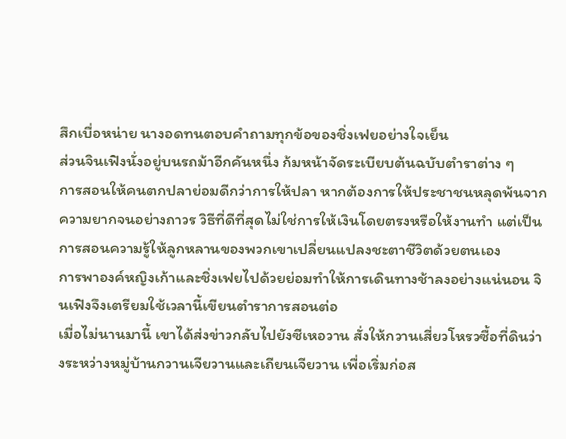สึกเบื่อหน่าย นางอดทนตอบคำถามทุกข้อของชิ่งเฟยอย่างใจเย็น
ส่วนจินเฟิงนั่งอยู่บนรถม้าอีกคันหนึ่ง ก้มหน้าจัดระเบียบต้นฉบับตำราต่าง ๆ
การสอนให้คนตกปลาย่อมดีกว่าการให้ปลา หากต้องการให้ประชาชนหลุดพ้นจากความยากจนอย่างถาวร วิธีที่ดีที่สุดไม่ใช่การให้เงินโดยตรงหรือให้งานทำ แต่เป็นการสอนความรู้ให้ลูกหลานของพวกเขาเปลี่ยนแปลงชะตาชีวิตด้วยตนเอง
การพาองค์หญิงเก้าและชิ่งเฟยไปด้วยย่อมทำให้การเดินทางช้าลงอย่างแน่นอน จินเฟิงจึงเตรียมใช้เวลานี้เขียนตำราการสอนต่อ
เมื่อไม่นานมานี้ เขาได้ส่งข่าวกลับไปยังซีเหอวาน สั่งให้กวานเสี่ยวโหรวซื้อที่ดินว่างระหว่างหมู่บ้านกวานเจียวานและเถียนเจียวาน เพื่อเริ่มก่อส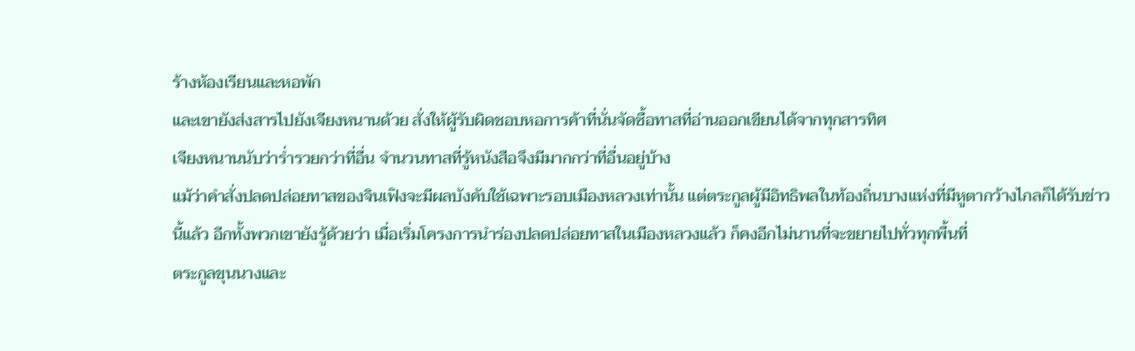ร้างห้องเรียนและหอพัก
และเขายังส่งสารไปยังเจียงหนานด้วย สั่งให้ผู้รับผิดชอบหอการค้าที่นั่นจัดซื้อทาสที่อ่านออกเขียนได้จากทุกสารทิศ
เจียงหนานนับว่าร่ำรวยกว่าที่อื่น จำนวนทาสที่รู้หนังสือจึงมีมากกว่าที่อื่นอยู่บ้าง
แม้ว่าคำสั่งปลดปล่อยทาสของจินเฟิงจะมีผลบังคับใช้เฉพาะรอบเมืองหลวงเท่านั้น แต่ตระกูลผู้มีอิทธิพลในท้องถิ่นบางแห่งที่มีหูตากว้างไกลก็ได้รับข่าวนี้แล้ว อีกทั้งพวกเขายังรู้ด้วยว่า เมื่อเริ่มโครงการนำร่องปลดปล่อยทาสในเมืองหลวงแล้ว ก็คงอีกไม่นานที่จะขยายไปทั่วทุกพื้นที่
ตระกูลขุนนางและ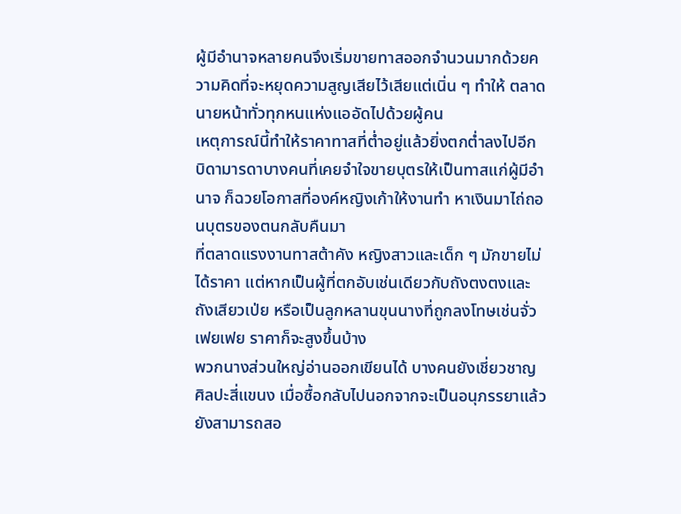ผู้มีอำนาจหลายคนจึงเริ่มขายทาสออกจำนวนมากด้วยความคิดที่จะหยุดความสูญเสียไว้เสียแต่เนิ่น ๆ ทำให้ ตลาดนายหน้าทั่วทุกหนแห่งแออัดไปด้วยผู้คน
เหตุการณ์นี้ทำให้ราคาทาสที่ต่ำอยู่แล้วยิ่งตกต่ำลงไปอีก บิดามารดาบางคนที่เคยจำใจขายบุตรให้เป็นทาสแก่ผู้มีอำนาจ ก็ฉวยโอกาสที่องค์หญิงเก้าให้งานทำ หาเงินมาไถ่ถอนบุตรของตนกลับคืนมา
ที่ตลาดแรงงานทาสต้าคัง หญิงสาวและเด็ก ๆ มักขายไม่ได้ราคา แต่หากเป็นผู้ที่ตกอับเช่นเดียวกับถังตงตงและถังเสียวเป่ย หรือเป็นลูกหลานขุนนางที่ถูกลงโทษเช่นจั่วเฟยเฟย ราคาก็จะสูงขึ้นบ้าง
พวกนางส่วนใหญ่อ่านออกเขียนได้ บางคนยังเชี่ยวชาญศิลปะสี่แขนง เมื่อซื้อกลับไปนอกจากจะเป็นอนุภรรยาแล้ว ยังสามารถสอ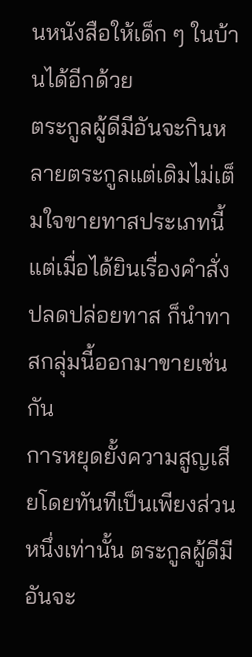นหนังสือให้เด็ก ๆ ในบ้านได้อีกด้วย
ตระกูลผู้ดีมีอันจะกินหลายตระกูลแต่เดิมไม่เต็มใจขายทาสประเภทนี้ แต่เมื่อได้ยินเรื่องคำสั่งปลดปล่อยทาส ก็นำทาสกลุ่มนี้ออกมาขายเช่นกัน
การหยุดยั้งความสูญเสียโดยทันทีเป็นเพียงส่วนหนึ่งเท่านั้น ตระกูลผู้ดีมีอันจะ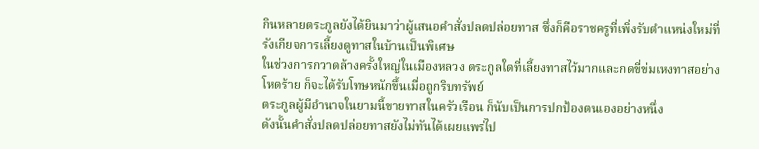กินหลายตระกูลยังได้ยินมาว่าผู้เสนอคำสั่งปลดปล่อยทาส ซึ่งก็คือราชครูที่เพิ่งรับตำแหน่งใหม่ที่รังเกียจการเลี้ยงดูทาสในบ้านเป็นพิเศษ
ในช่วงการกวาดล้างครั้งใหญ่ในเมืองหลวง ตระกูลใดที่เลี้ยงทาสไว้มากและกดขี่ข่มเหงทาสอย่างโหดร้าย ก็จะได้รับโทษหนักขึ้นเมื่อถูกริบทรัพย์
ตระกูลผู้มีอำนาจในยามนี้ขายทาสในครัวเรือน ก็นับเป็นการปกป้องตนเองอย่างหนึ่ง
ดังนั้นคำสั่งปลดปล่อยทาสยังไม่ทันได้เผยแพร่ไป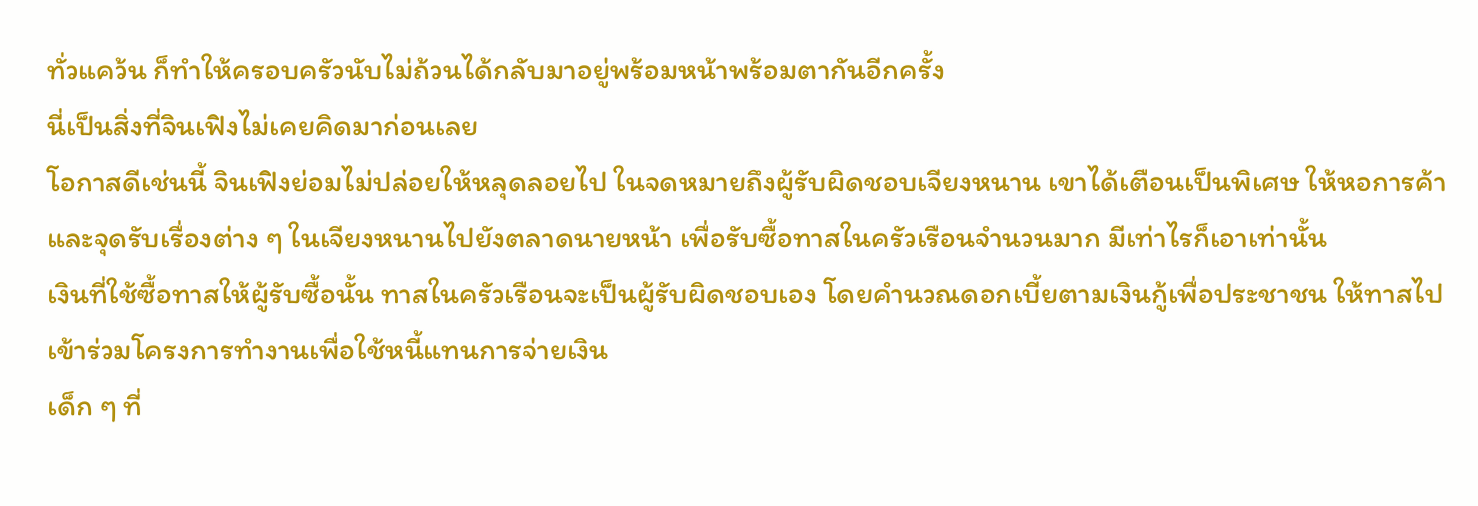ทั่วแคว้น ก็ทำให้ครอบครัวนับไม่ถ้วนได้กลับมาอยู่พร้อมหน้าพร้อมตากันอีกครั้ง
นี่เป็นสิ่งที่จินเฟิงไม่เคยคิดมาก่อนเลย
โอกาสดีเช่นนี้ จินเฟิงย่อมไม่ปล่อยให้หลุดลอยไป ในจดหมายถึงผู้รับผิดชอบเจียงหนาน เขาได้เตือนเป็นพิเศษ ให้หอการค้าและจุดรับเรื่องต่าง ๆ ในเจียงหนานไปยังตลาดนายหน้า เพื่อรับซื้อทาสในครัวเรือนจำนวนมาก มีเท่าไรก็เอาเท่านั้น
เงินที่ใช้ซื้อทาสให้ผู้รับซื้อนั้น ทาสในครัวเรือนจะเป็นผู้รับผิดชอบเอง โดยคำนวณดอกเบี้ยตามเงินกู้เพื่อประชาชน ให้ทาสไปเข้าร่วมโครงการทำงานเพื่อใช้หนี้แทนการจ่ายเงิน
เด็ก ๆ ที่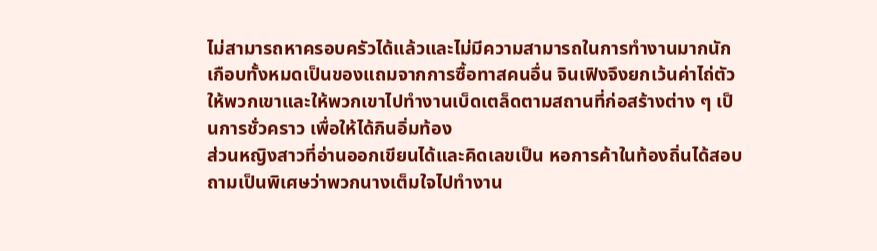ไม่สามารถหาครอบครัวได้แล้วและไม่มีความสามารถในการทำงานมากนัก เกือบทั้งหมดเป็นของแถมจากการซื้อทาสคนอื่น จินเฟิงจึงยกเว้นค่าไถ่ตัวให้พวกเขาและให้พวกเขาไปทำงานเบ็ดเตล็ดตามสถานที่ก่อสร้างต่าง ๆ เป็นการชั่วคราว เพื่อให้ได้กินอิ่มท้อง
ส่วนหญิงสาวที่อ่านออกเขียนได้และคิดเลขเป็น หอการค้าในท้องถิ่นได้สอบถามเป็นพิเศษว่าพวกนางเต็มใจไปทำงาน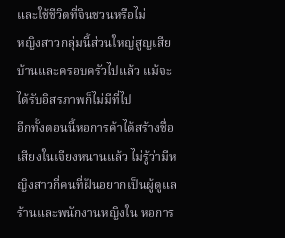และใช้ชีวิตที่จินชวนหรือไม่
หญิงสาวกลุ่มนี้ส่วนใหญ่สูญเสียบ้านและครอบครัวไปแล้ว แม้จะได้รับอิสรภาพก็ไม่มีที่ไป
อีกทั้งตอนนี้หอการค้าได้สร้างชื่อเสียงในเจียงหนานแล้ว ไม่รู้ว่ามีหญิงสาวกี่คนที่ฝันอยากเป็นผู้ดูแลร้านและพนักงานหญิงใน หอการ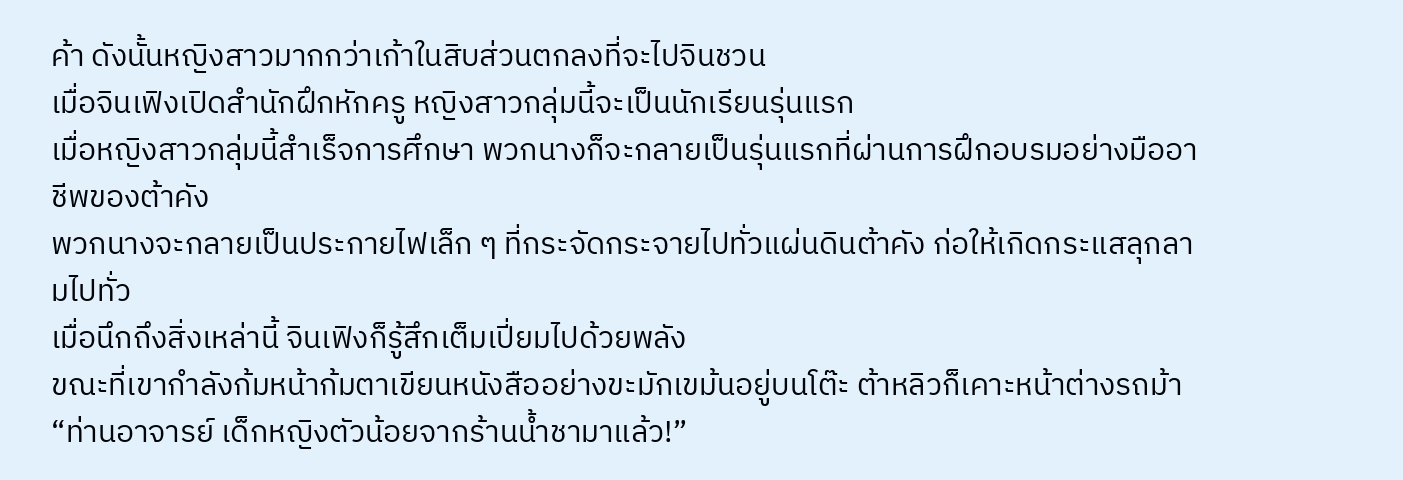ค้า ดังนั้นหญิงสาวมากกว่าเก้าในสิบส่วนตกลงที่จะไปจินชวน
เมื่อจินเฟิงเปิดสำนักฝึกหักครู หญิงสาวกลุ่มนี้จะเป็นนักเรียนรุ่นแรก
เมื่อหญิงสาวกลุ่มนี้สำเร็จการศึกษา พวกนางก็จะกลายเป็นรุ่นแรกที่ผ่านการฝึกอบรมอย่างมืออาชีพของต้าคัง
พวกนางจะกลายเป็นประกายไฟเล็ก ๆ ที่กระจัดกระจายไปทั่วแผ่นดินต้าคัง ก่อให้เกิดกระแสลุกลามไปทั่ว
เมื่อนึกถึงสิ่งเหล่านี้ จินเฟิงก็รู้สึกเต็มเปี่ยมไปด้วยพลัง
ขณะที่เขากำลังก้มหน้าก้มตาเขียนหนังสืออย่างขะมักเขม้นอยู่บนโต๊ะ ต้าหลิวก็เคาะหน้าต่างรถม้า
“ท่านอาจารย์ เด็กหญิงตัวน้อยจากร้านน้ำชามาแล้ว!”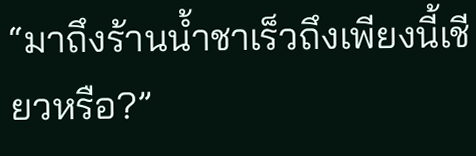“มาถึงร้านน้ำชาเร็วถึงเพียงนี้เชียวหรือ?”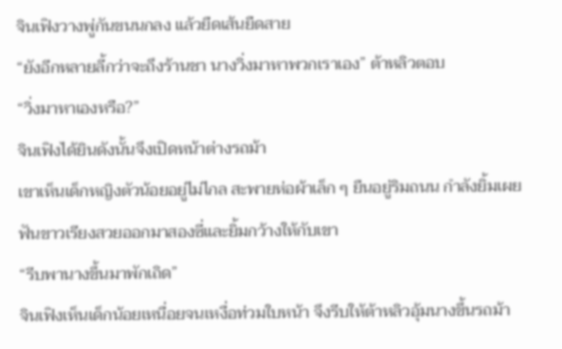จินเฟิงวางพู่กันขนนกลง แล้วยืดเส้นยืดสาย
“ยังอีกหลายลี้กว่าจะถึงร้านชา นางวิ่งมาหาพวกเราเอง” ต้าหลิวตอบ
“วิ่งมาหาเองหรือ?”
จินเฟิงได้ยินดังนั้นจึงเปิดหน้าต่างรถม้า
เขาเห็นเด็กหญิงตัวน้อยอยู่ไม่ไกล สะพายห่อผ้าเล็ก ๆ ยืนอยู่ริมถนน กำลังยิ้มเผยฟันขาวเรียงสวยออกมาสองซี่และยิ้มกว้างให้กับเขา
“รีบพานางขึ้นมาพักเถิด”
จินเฟิงเห็นเด็กน้อยเหนื่อยจนเหงื่อท่วมใบหน้า จึงรีบให้ต้าหลิวอุ้มนางขึ้นรถม้า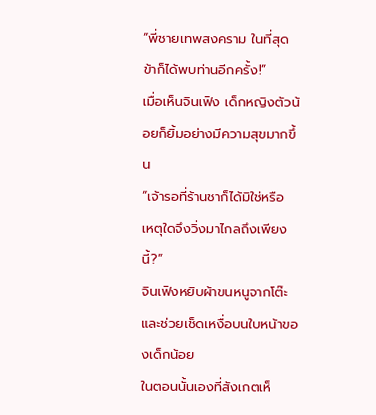“พี่ชายเทพสงคราม ในที่สุดข้าก็ได้พบท่านอีกครั้ง!”
เมื่อเห็นจินเฟิง เด็กหญิงตัวน้อยก็ยิ้มอย่างมีความสุขมากขึ้น
“เจ้ารอที่ร้านชาก็ได้มิใช่หรือ เหตุใดจึงวิ่งมาไกลถึงเพียงนี้?”
จินเฟิงหยิบผ้าขนหนูจากโต๊ะและช่วยเช็ดเหงื่อบนใบหน้าของเด็กน้อย
ในตอนนั้นเองที่สังเกตเห็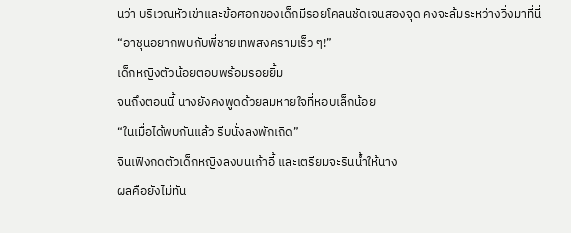นว่า บริเวณหัวเข่าและข้อศอกของเด็กมีรอยโคลนชัดเจนสองจุด คงจะล้มระหว่างวิ่งมาที่นี่
“อาชุนอยากพบกับพี่ชายเทพสงครามเร็ว ๆ!”
เด็กหญิงตัวน้อยตอบพร้อมรอยยิ้ม
จนถึงตอนนี้ นางยังคงพูดด้วยลมหายใจที่หอบเล็กน้อย
“ในเมื่อได้พบกันแล้ว รีบนั่งลงพักเถิด”
จินเฟิงกดตัวเด็กหญิงลงบนเก้าอี้ และเตรียมจะรินน้ำให้นาง
ผลคือยังไม่ทัน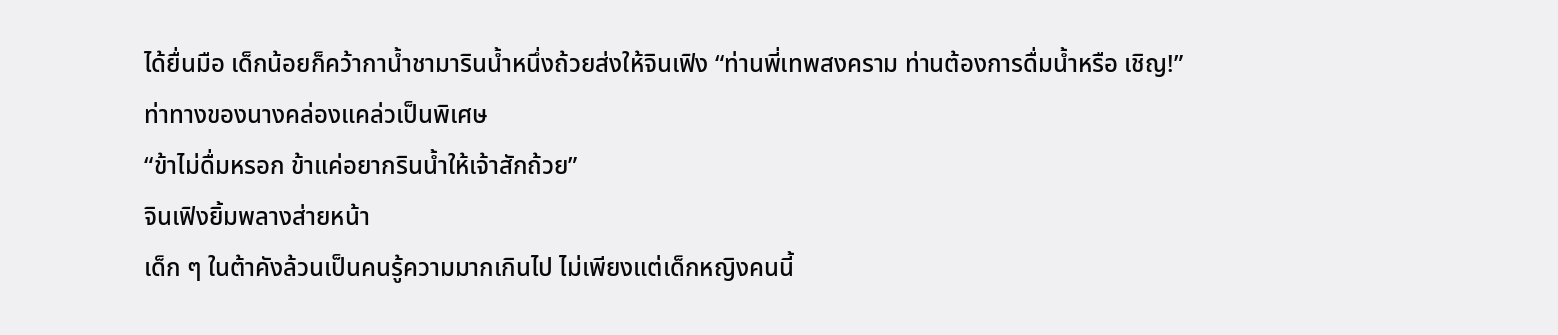ได้ยื่นมือ เด็กน้อยก็คว้ากาน้ำชามารินน้ำหนึ่งถ้วยส่งให้จินเฟิง “ท่านพี่เทพสงคราม ท่านต้องการดื่มน้ำหรือ เชิญ!”
ท่าทางของนางคล่องแคล่วเป็นพิเศษ
“ข้าไม่ดื่มหรอก ข้าแค่อยากรินน้ำให้เจ้าสักถ้วย”
จินเฟิงยิ้มพลางส่ายหน้า
เด็ก ๆ ในต้าคังล้วนเป็นคนรู้ความมากเกินไป ไม่เพียงแต่เด็กหญิงคนนี้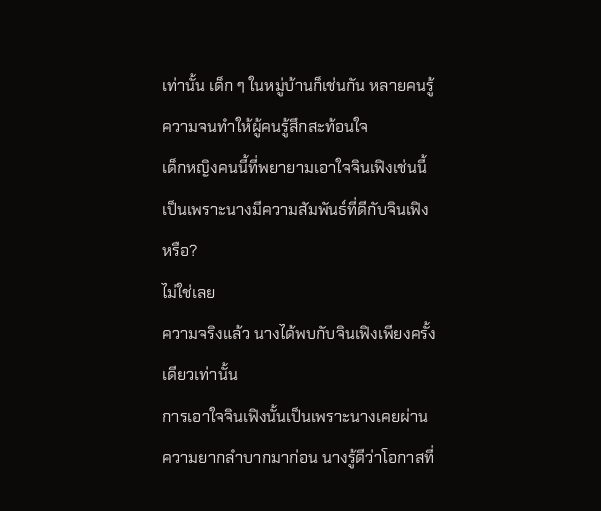เท่านั้น เด็ก ๆ ในหมู่บ้านก็เช่นกัน หลายคนรู้ความจนทำให้ผู้คนรู้สึกสะท้อนใจ
เด็กหญิงคนนี้ที่พยายามเอาใจจินเฟิงเช่นนี้ เป็นเพราะนางมีความสัมพันธ์ที่ดีกับจินเฟิงหรือ?
ไม่ใช่เลย
ความจริงแล้ว นางได้พบกับจินเฟิงเพียงครั้งเดียวเท่านั้น
การเอาใจจินเฟิงนั้นเป็นเพราะนางเคยผ่านความยากลำบากมาก่อน นางรู้ดีว่าโอกาสที่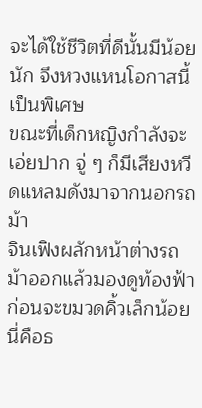จะได้ใช้ชีวิตที่ดีนั้นมีน้อยนัก จึงหวงแหนโอกาสนี้เป็นพิเศษ
ขณะที่เด็กหญิงกำลังจะเอ่ยปาก จู่ ๆ ก็มีเสียงหวีดแหลมดังมาจากนอกรถม้า
จินเฟิงผลักหน้าต่างรถม้าออกแล้วมองดูท้องฟ้า ก่อนจะขมวดคิ้วเล็กน้อย
นี่คือธ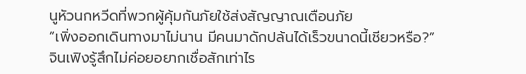นูหัวนกหวีดที่พวกผู้คุ้มกันภัยใช้ส่งสัญญาณเตือนภัย
“เพิ่งออกเดินทางมาไม่นาน มีคนมาดักปล้นได้เร็วขนาดนี้เชียวหรือ?”
จินเฟิงรู้สึกไม่ค่อยอยากเชื่อสักเท่าไร